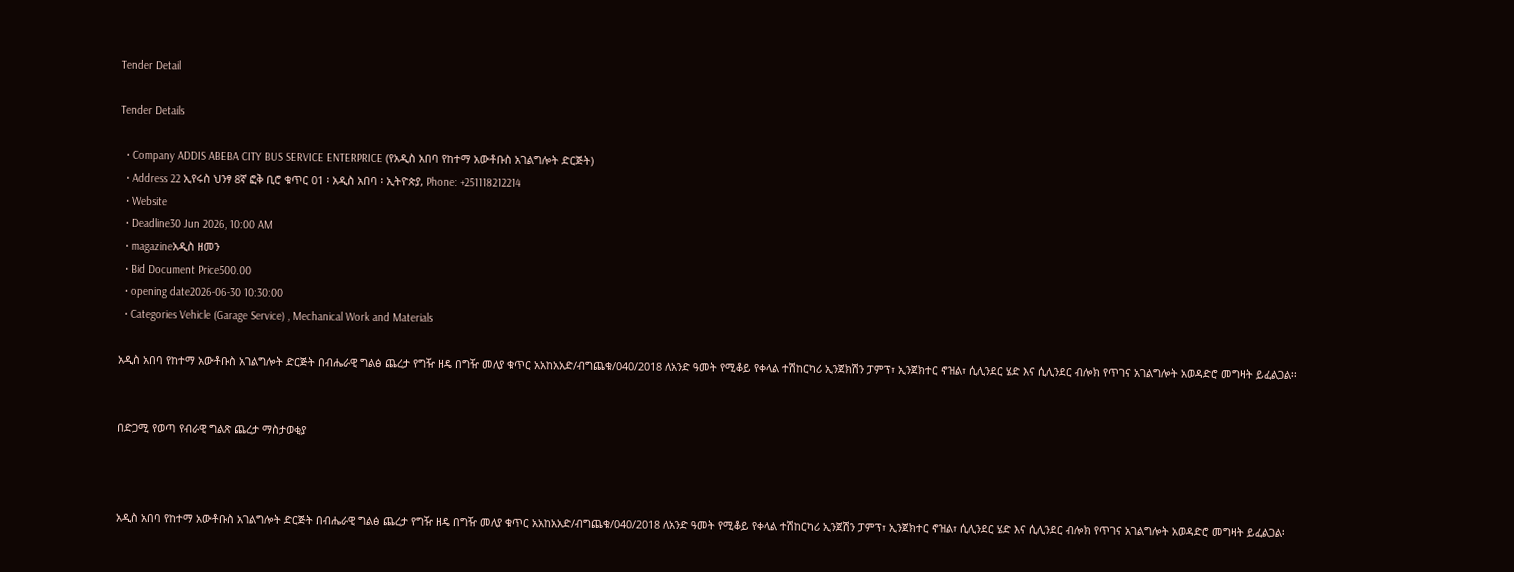Tender Detail

Tender Details

  • Company ADDIS ABEBA CITY BUS SERVICE ENTERPRICE (የአዲስ አበባ የከተማ አውቶቡስ አገልግሎት ድርጅት)
  • Address 22 ኢየሩስ ህንፃ 8ኛ ፎቅ ቢሮ ቁጥር 01 ፡ አዲስ አበባ ፡ ኢትዮጵያ, Phone: +251118212214
  • Website
  • Deadline30 Jun 2026, 10:00 AM
  • magazineአዲስ ዘመን
  • Bid Document Price500.00
  • opening date2026-06-30 10:30:00
  • Categories Vehicle (Garage Service) , Mechanical Work and Materials

አዲስ አበባ የከተማ አውቶቡስ አገልግሎት ድርጅት በብሔራዊ ግልፅ ጨረታ የግዥ ዘዴ በግዥ መለያ ቁጥር አአከአአድ/ብግጨቁ/040/2018 ለአንድ ዓመት የሚቆይ የቀላል ተሽከርካሪ ኢንጀክሽን ፓምፕ፣ ኢንጀክተር ኖዝል፣ ሲሊንደር ሄድ እና ሲሊንደር ብሎክ የጥገና አገልግሎት አወዳድሮ መግዛት ይፈልጋል፡፡


በድጋሚ የወጣ የብራዊ ግልጽ ጨረታ ማስታወቂያ



አዲስ አበባ የከተማ አውቶቡስ አገልግሎት ድርጅት በብሔራዊ ግልፅ ጨረታ የግዥ ዘዴ በግዥ መለያ ቁጥር አአከአአድ/ብግጨቁ/040/2018 ለአንድ ዓመት የሚቆይ የቀላል ተሽከርካሪ ኢንጀሽን ፓምፕ፣ ኢንጀክተር ኖዝል፣ ሲሊንደር ሄድ እና ሲሊንደር ብሎክ የጥገና አገልግሎት አወዳድሮ መግዛት ይፈልጋል፡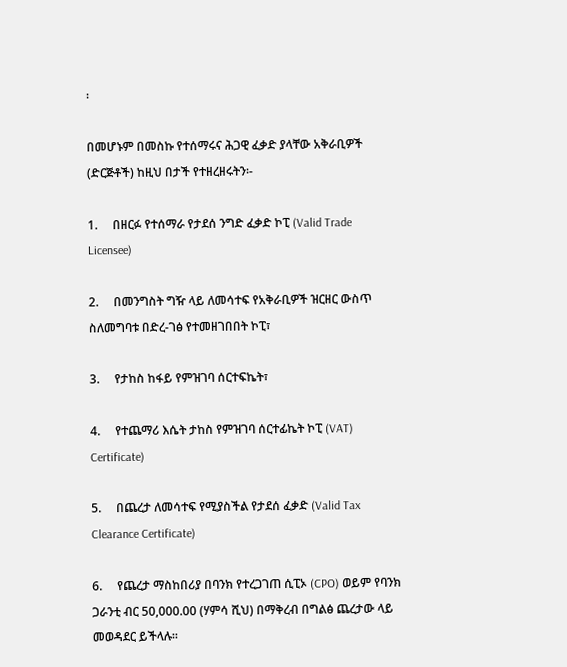፡

በመሆኑም በመስኩ የተሰማሩና ሕጋዊ ፈቃድ ያላቸው አቅራቢዎች (ድርጅቶች) ከዚህ በታች የተዘረዘሩትን፡-

1.     በዘርፉ የተሰማራ የታደሰ ንግድ ፈቃድ ኮፒ (Valid Trade Licensee)

2.     በመንግስት ግዥ ላይ ለመሳተፍ የአቅራቢዎች ዝርዘር ውስጥ ስለመግባቱ በድረ-ገፅ የተመዘገበበት ኮፒ፣

3.     የታከስ ከፋይ የምዝገባ ሰርተፍኬት፣

4.     የተጨማሪ እሴት ታከስ የምዝገባ ሰርተፊኬት ኮፒ (VAT) Certificate)

5.     በጨረታ ለመሳተፍ የሚያስችል የታደሰ ፈቃድ (Valid Tax Clearance Certificate)

6.     የጨረታ ማስከበሪያ በባንክ የተረጋገጠ ሲፒኦ (CPO) ወይም የባንክ ጋራንቲ ብር 50,000.00 (ሃምሳ ሺህ) በማቅረብ በግልፅ ጨረታው ላይ መወዳደር ይችላሉ፡፡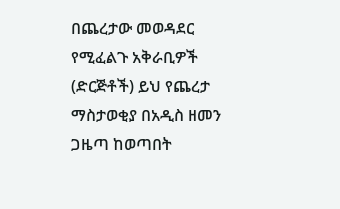በጨረታው መወዳደር የሚፈልጉ አቅራቢዎች (ድርጅቶች) ይህ የጨረታ ማስታወቂያ በአዲስ ዘመን ጋዜጣ ከወጣበት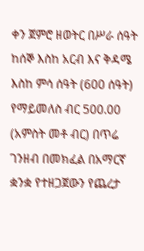ቀን ጀምሮ ዘወትር በሥራ ሰዓት ከሰኞ እስከ አርብ እና ቅዳሜ እስከ ምሳ ሰዓት (600 ሰዓት) የማይመለስ ብር 500.00 (አምስት መቶ ብር) በጥሬ ገንዘብ በመክፈል በአማርኛ ቋንቋ የተዘጋጀውን የጨረታ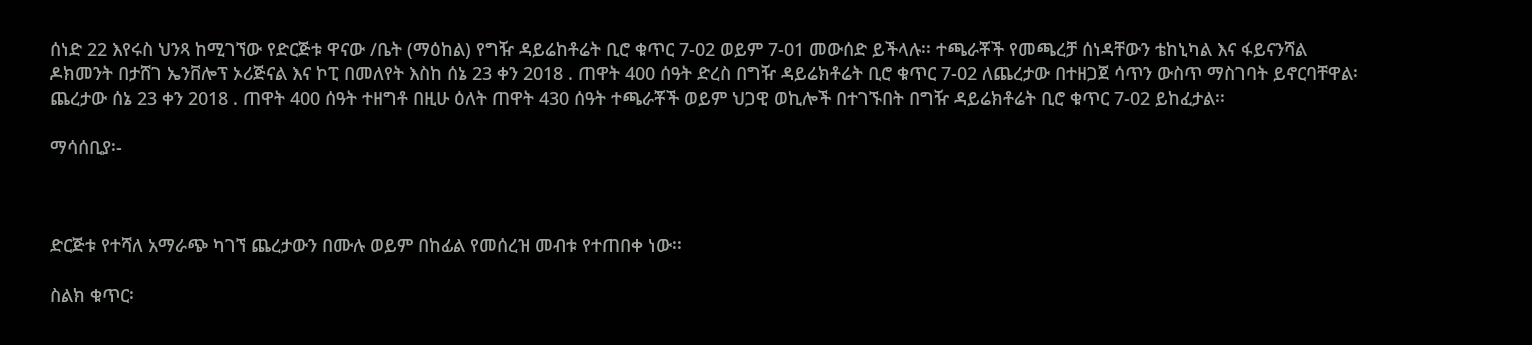ሰነድ 22 እየሩስ ህንጻ ከሚገኘው የድርጅቱ ዋናው /ቤት (ማዕከል) የግዥ ዳይሬከቶሬት ቢሮ ቁጥር 7-02 ወይም 7-01 መውሰድ ይችላሉ፡፡ ተጫራቾች የመጫረቻ ሰነዳቸውን ቴከኒካል እና ፋይናንሻል ዶክመንት በታሸገ ኤንቨሎፕ ኦሪጅናል እና ኮፒ በመለየት እስከ ሰኔ 23 ቀን 2018 . ጠዋት 400 ሰዓት ድረስ በግዥ ዳይሬክቶሬት ቢሮ ቁጥር 7-02 ለጨረታው በተዘጋጀ ሳጥን ውስጥ ማስገባት ይኖርባቸዋል፡ ጨረታው ሰኔ 23 ቀን 2018 . ጠዋት 400 ሰዓት ተዘግቶ በዚሁ ዕለት ጠዋት 430 ሰዓት ተጫራቾች ወይም ህጋዊ ወኪሎች በተገኙበት በግዥ ዳይሬክቶሬት ቢሮ ቁጥር 7-02 ይከፈታል፡፡

ማሳሰቢያ፡-



ድርጅቱ የተሻለ አማራጭ ካገኘ ጨረታውን በሙሉ ወይም በከፊል የመሰረዝ መብቱ የተጠበቀ ነው፡፡

ስልክ ቁጥር፡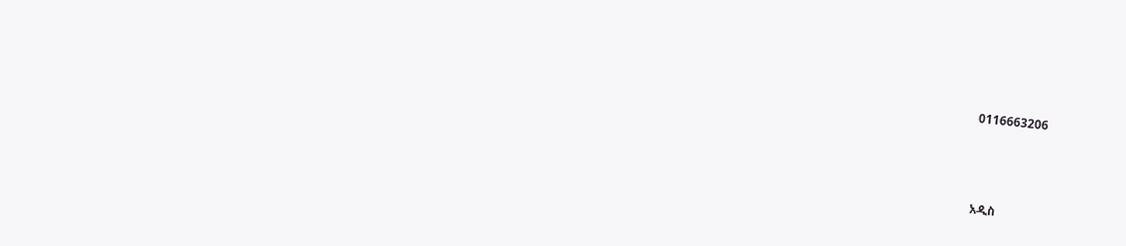0116663206



አዲስ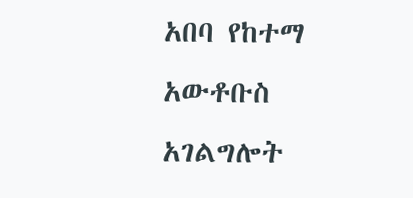አበባ የከተማ አውቶቡስ አገልግሎት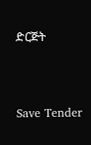ድርጅት



Save Tender